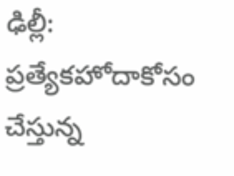ఢిల్లీ: ప్రత్యేకహోదాకోసం చేస్తున్న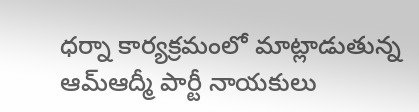ధర్నా కార్యక్రమంలో మాట్లాడుతున్న ఆమ్ఆద్మీ పార్టీ నాయకులు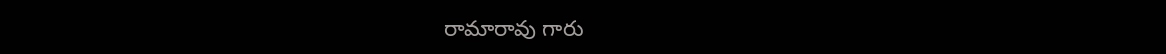రామారావు గారు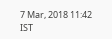7 Mar, 2018 11:42 IST